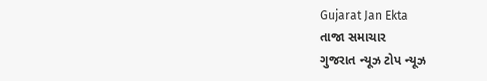Gujarat Jan Ekta
તાજા સમાચાર
ગુજરાત ન્યૂઝ ટોપ ન્યૂઝ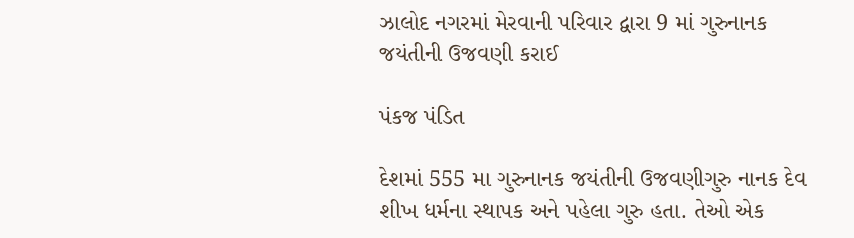ઝાલોદ નગરમાં મેરવાની પરિવાર દ્વારા 9 માં ગુરુનાનક જયંતીની ઉજવણી કરાઈ

પંકજ પંડિત

દેશમાં 555 મા ગુરુનાનક જયંતીની ઉજવણીગુરુ નાનક દેવ શીખ ધર્મના સ્થાપક અને પહેલા ગુરુ હતા. તેઓ એક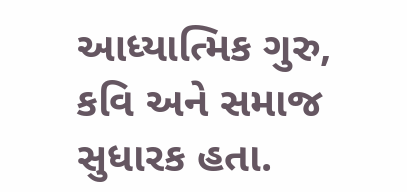આધ્યાત્મિક ગુરુ, કવિ અને સમાજ સુધારક હતા.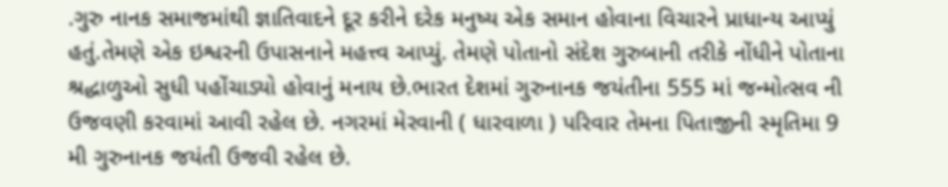.ગુરુ નાનક સમાજમાંથી જ્ઞાતિવાદને દૂર કરીને દરેક મનુષ્ય એક સમાન હોવાના વિચારને પ્રાધાન્ય આપ્યું હતું.તેમણે એક ઇશ્વરની ઉપાસનાને મહત્ત્વ આપ્યું. તેમણે પોતાનો સંદેશ ગુરુબાની તરીકે નોંધીને પોતાના શ્રદ્ધાળુઓ સુધી પહોંચાડ્યો હોવાનું મનાય છે.ભારત દેશમાં ગુરુનાનક જયંતીના 555 માં જન્મોત્સવ ની ઉજવણી કરવામાં આવી રહેલ છે. નગરમાં મેરવાની ( ધારવાળા ) પરિવાર તેમના પિતાજીની સ્મૃતિમા 9 મી ગુરુનાનક જયંતી ઉજવી રહેલ છે.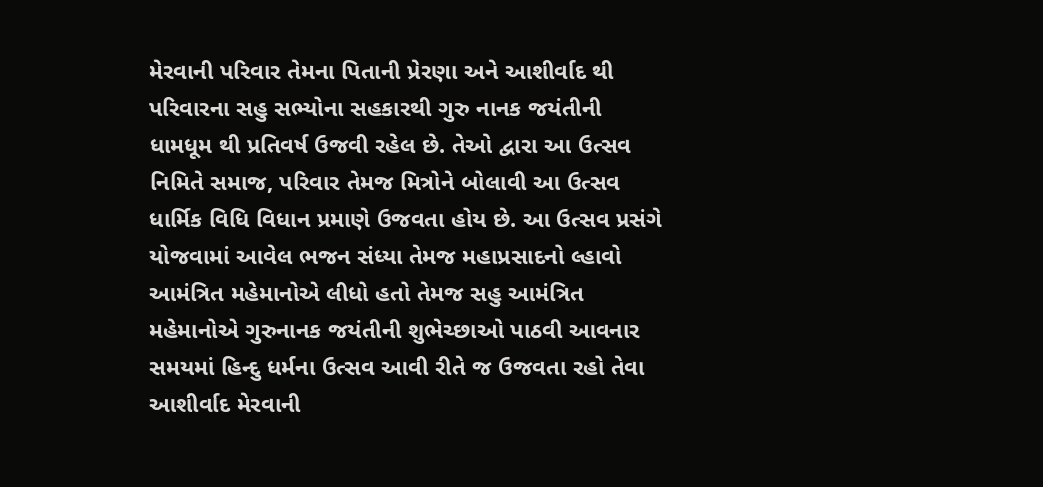મેરવાની પરિવાર તેમના પિતાની પ્રેરણા અને આશીર્વાદ થી પરિવારના સહુ સભ્યોના સહકારથી ગુરુ નાનક જયંતીની ધામધૂમ થી પ્રતિવર્ષ ઉજવી રહેલ છે. તેઓ દ્વારા આ ઉત્સવ નિમિતે સમાજ, પરિવાર તેમજ મિત્રોને બોલાવી આ ઉત્સવ ધાર્મિક વિધિ વિધાન પ્રમાણે ઉજવતા હોય છે. આ ઉત્સવ પ્રસંગે યોજવામાં આવેલ ભજન સંધ્યા તેમજ મહાપ્રસાદનો લ્હાવો આમંત્રિત મહેમાનોએ લીધો હતો તેમજ સહુ આમંત્રિત મહેમાનોએ ગુરુનાનક જયંતીની શુભેચ્છાઓ પાઠવી આવનાર સમયમાં હિન્દુ ધર્મના ઉત્સવ આવી રીતે જ ઉજવતા રહો તેવા આશીર્વાદ મેરવાની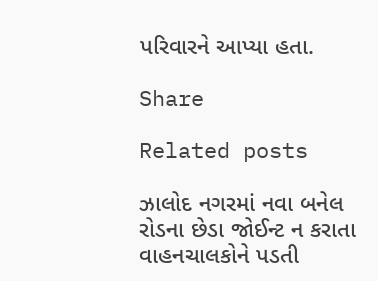પરિવારને આપ્યા હતા.

Share

Related posts

ઝાલોદ નગરમાં નવા બનેલ રોડના છેડા જોઈન્ટ ન કરાતા વાહનચાલકોને પડતી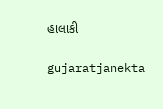હાલાકી

gujaratjanekta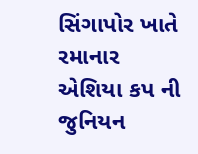સિંગાપોર ખાતે રમાનાર એશિયા કપ ની જુનિયન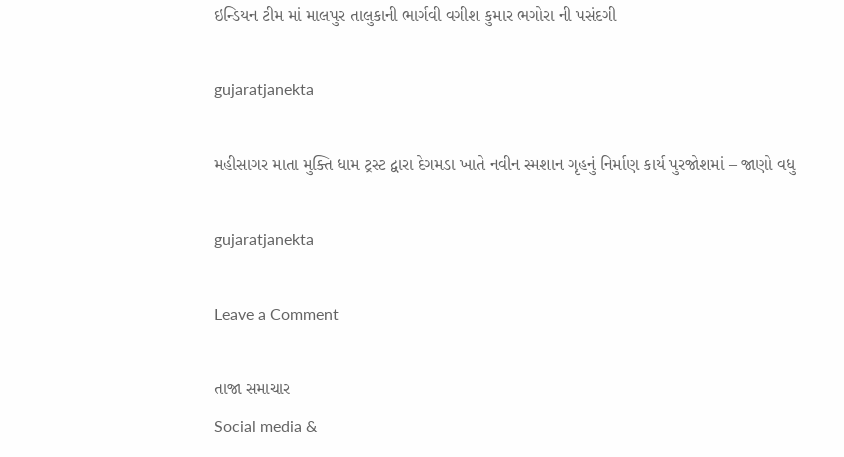ઇન્ડિયન ટીમ માં માલપુર તાલુકાની ભાર્ગવી વગીશ કુમાર ભગોરા ની પસંદગી

gujaratjanekta

મહીસાગર માતા મુક્તિ ધામ ટ્રસ્ટ દ્વારા દેગમડા ખાતે નવીન સ્મશાન ગૃહનું નિર્માણ કાર્ય પુરજોશમાં – જાણો વધુ

gujaratjanekta

Leave a Comment

તાજા સમાચાર
Social media &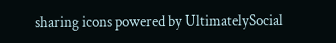sharing icons powered by UltimatelySocial